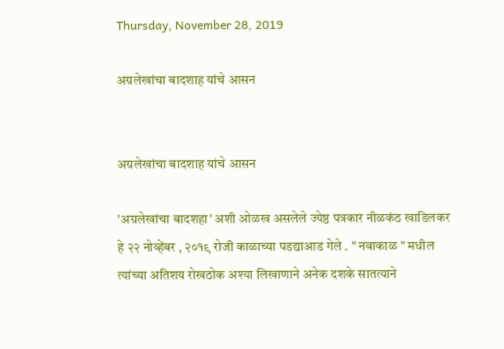Thursday, November 28, 2019

अग्रलेखांचा बादशाह यांचे आसन


अग्रलेखांचा बादशाह यांचे आसन

'अग्रलेखांचा बादशहा' अशी ओळख असलेले ज्येष्ठ पत्रकार नीळकंठ खाडिलकर हे २२ नोव्हेंबर , २०१९ रोजी काळाच्या पडद्याआड गेले . " नवाकाळ " मधील त्यांच्या अतिशय रोखठोक अश्या लिखाणाने अनेक दशके सातत्याने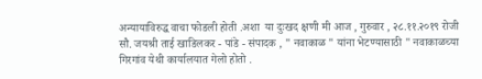अन्यायाविरुद्ध वाचा फोडली होती .अशा  या दुःखद क्षणी मी आज , गुरुवार , २८.११.२०१९ रोजी  सौ. जयश्री ताई खाडिलकर - पांडे - संपादक , " नवाकाळ " यांना भेटण्यासाठी " नवाकाळच्या गिरगांव येथी कार्यालयात गेलो होतो .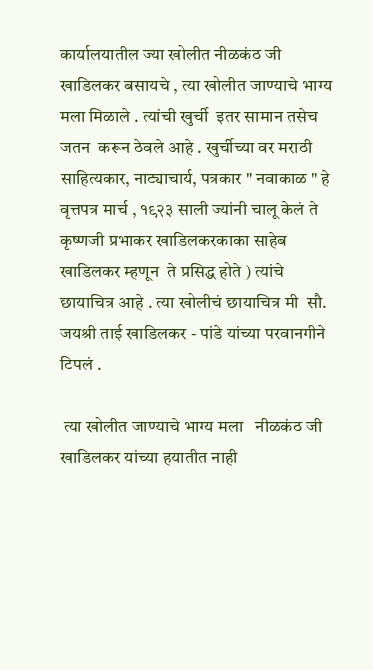कार्यालयातील ज्या खोलीत नीळकंठ जी खाडिलकर बसायचे , त्या खोलीत जाण्याचे भाग्य मला मिळाले . त्यांची खुर्ची  इतर सामान तसेच जतन  करून ठेवले आहे . खुर्चीच्या वर मराठी साहित्यकार, नाट्याचार्य, पत्रकार " नवाकाळ " हे वृत्तपत्र मार्च , १९२३ साली ज्यांनी चालू केलं ते कृष्णजी प्रभाकर खाडिलकरकाका साहेब खाडिलकर म्हणून  ते प्रसिद्ध होते ) त्यांचे छायाचित्र आहे . त्या खोलीचं छायाचित्र मी  सौ. जयश्री ताई खाडिलकर - पांडे यांच्या परवानगीने टिपलं .

 त्या खोलीत जाण्याचे भाग्य मला   नीळकंठ जी  खाडिलकर यांच्या हयातीत नाही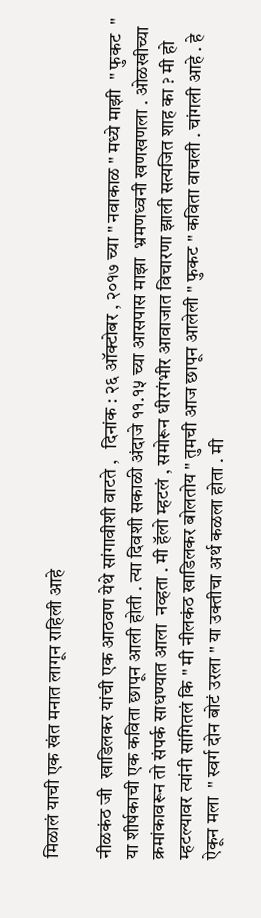मिळालं याची एक खंत मनात लागून राहिली आहे

नीळकंठ जी  खाडिलकर यांची एक आठवण येथे सांगावीशी वाटते ,   दिनांक : २६ ऑक्टोबर , २०१७ च्या " नवाकाळ " मध्ये माझी  " फुकट  " या शीर्षकाची एक कविता छापून आली होती . त्या दिवशी सकाळी अंदाजे ११.१५ च्या आसपास माझा  भ्रमणध्वनी खणखणला . ओळखीच्या क्रमांकावरून तो संपर्क साधण्यात आला  नव्हता . मी हॅलो म्हटलं , समोरून धीरगंभीर आवाजात विचारणा झाली सत्यजित शाह का ? मी हो म्हटल्यावर त्यांनी सांगितलं कि " मी नीलकंठ खाडिलकर बोलतोय " तुमची आज छापून आलेली " फुकट " कविता वाचली . चांगली आहे . हे ऐकून मला  " स्वर्ग दोन बोटं उरला " या उक्तीचा अर्थ कळला होता . मी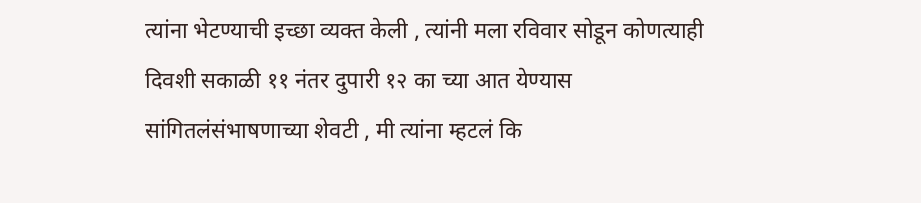त्यांना भेटण्याची इच्छा व्यक्त केली , त्यांनी मला रविवार सोडून कोणत्याही दिवशी सकाळी ११ नंतर दुपारी १२ का च्या आत येण्यास सांगितलंसंभाषणाच्या शेवटी , मी त्यांना म्हटलं कि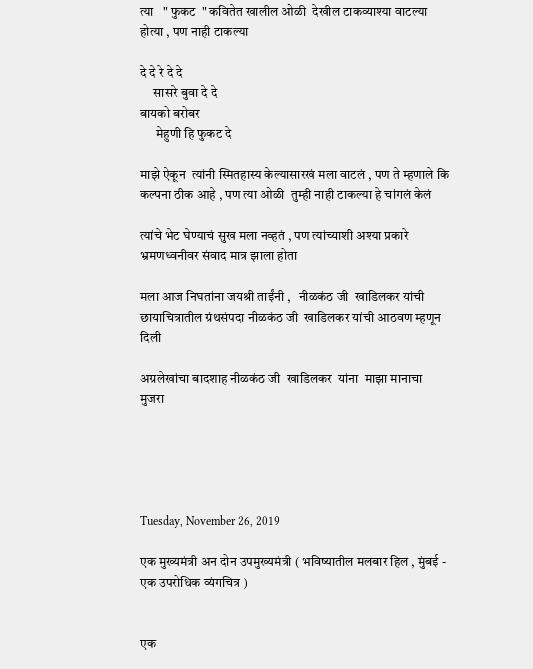त्या   " फुकट  " कवितेत खालील ओळी  देखील टाकव्याश्या वाटल्या होत्या , पण नाही टाकल्या

दे दे रे दे दे
     सासरे बुवा दे दे
बायको बरोबर
      मेहुणी हि फुकट दे

माझे ऐकून  त्यांनी स्मितहास्य केल्यासारखं मला वाटलं , पण ते म्हणाले कि कल्पना ठीक आहे , पण त्या ओळी  तुम्ही नाही टाकल्या हे चांगलं केलं

त्यांचे भेट घेण्याचं सुख मला नव्हतं , पण त्यांच्याशी अश्या प्रकारे भ्रमणध्वनीवर संवाद मात्र झाला होता

मला आज निघतांना जयश्री ताईंनी ,   नीळकंठ जी  खाडिलकर यांची छायाचित्रातील ग्रंथसंपदा नीळकंठ जी  खाडिलकर यांची आठवण म्हणून दिली

अग्रलेखांचा बादशाह नीळकंठ जी  खाडिलकर  यांना  माझा मानाचा  मुजरा





Tuesday, November 26, 2019

एक मुख्यमंत्री अन दोन उपमुख्यमंत्री ( भविष्यातील मलबार हिल , मुंबई - एक उपरोधिक व्यंगचित्र )


एक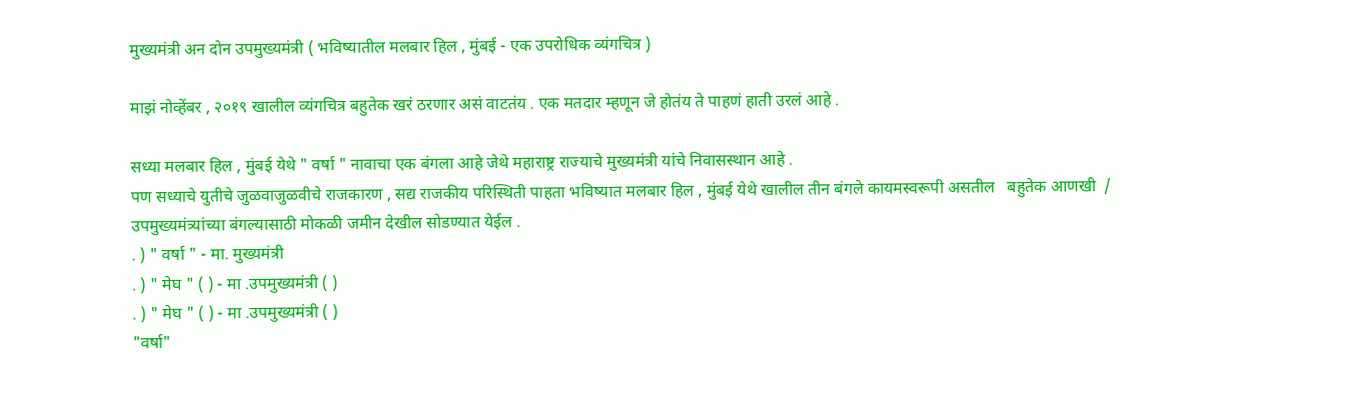मुख्यमंत्री अन दोन उपमुख्यमंत्री ( भविष्यातील मलबार हिल , मुंबई - एक उपरोधिक व्यंगचित्र )

माझं नोव्हेंबर , २०१९ खालील व्यंगचित्र बहुतेक खरं ठरणार असं वाटतंय . एक मतदार म्हणून जे होतंय ते पाहणं हाती उरलं आहे .

सध्या मलबार हिल , मुंबई येथे " वर्षा " नावाचा एक बंगला आहे जेथे महाराष्ट्र राज्याचे मुख्यमंत्री यांचे निवासस्थान आहे .
पण सध्याचे युतीचे जुळवाजुळवीचे राजकारण , सद्य राजकीय परिस्थिती पाहता भविष्यात मलबार हिल , मुंबई येथे खालील तीन बंगले कायमस्वरूपी असतील   बहुतेक आणखी  / उपमुख्यमंत्र्यांच्या बंगल्यासाठी मोकळी जमीन देखील सोडण्यात येईल .
. ) " वर्षा " - मा. मुख्यमंत्री
. ) " मेघ " ( ) - मा .उपमुख्यमंत्री ( )
. ) " मेघ " ( ) - मा .उपमुख्यमंत्री ( )
"वर्षा"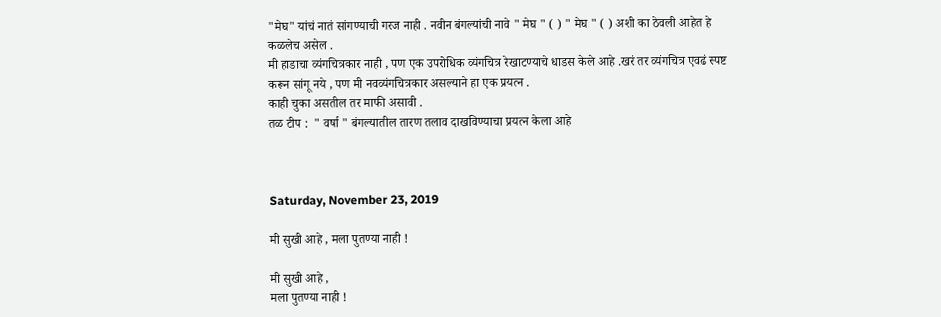"मेघ" यांचं नातं सांगण्याची गरज नाही . नवीन बंगल्यांची नावे " मेघ " ( ) " मेघ " ( ) अशी का ठेवली आहेत हे कळलेच असेल .
मी हाडाचा व्यंगचित्रकार नाही , पण एक उपरोधिक व्यंगचित्र रेखाटण्याचे धाडस केले आहे .खरं तर व्यंगचित्र एवढं स्पष्ट करून सांगू नये , पण मी नवव्यंगचित्रकार असल्याने हा एक प्रयत्न .
काही चुका असतील तर माफी असावी .
तळ टीप :  " वर्षा " बंगल्यातील तारण तलाव दाखविण्याचा प्रयत्न केला आहे



Saturday, November 23, 2019

मी सुखी आहे , मला पुतण्या नाही !

मी सुखी आहे ,
मला पुतण्या नाही !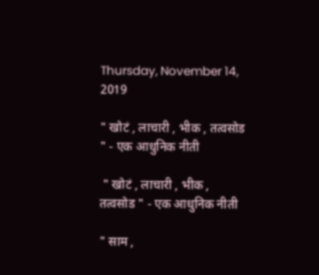Thursday, November 14, 2019

" खोटं , लाचारी , भीक , तत्वसोड " - एक आधुनिक नीती

 " खोटं , लाचारी , भीक , तत्वसोड " - एक आधुनिक नीती

" साम ,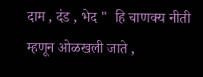दाम , दंड , भेद "  हि चाणक्य नीती म्हणून ओळखली जाते ,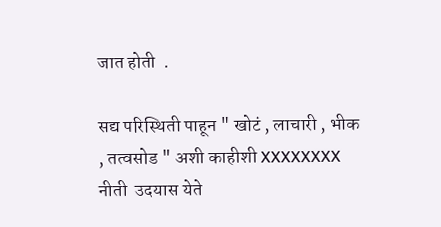जात होती  .

सद्य परिस्थिती पाहून " खोटं , लाचारी , भीक , तत्वसोड " अशी काहीशी XXXXXXXX नीती  उदयास येते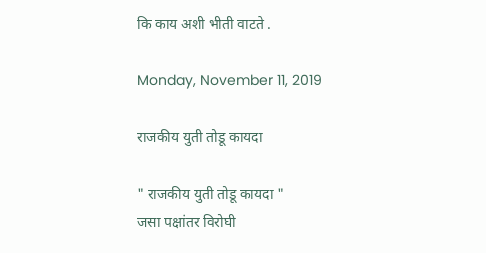कि काय अशी भीती वाटते .

Monday, November 11, 2019

राजकीय युती तोडू कायदा

" राजकीय युती तोडू कायदा "
जसा पक्षांतर विरोघी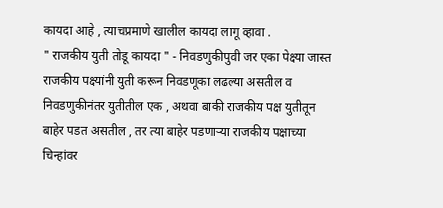कायदा आहे , त्याचप्रमाणे खालील कायदा लागू व्हावा .
" राजकीय युती तोडू कायदा " - निवडणुकीपुवी जर एका पेक्ष्या जास्त राजकीय पक्ष्यांनी युती करून निवडणूका लढल्या असतील व निवडणुकीनंतर युतीतील एक , अथवा बाकी राजकीय पक्ष युतीतून बाहेर पडत असतील , तर त्या बाहेर पडणाऱ्या राजकीय पक्षाच्या चिन्हांवर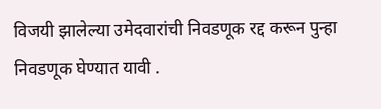विजयी झालेल्या उमेदवारांची निवडणूक रद्द करून पुन्हा निवडणूक घेण्यात यावी .